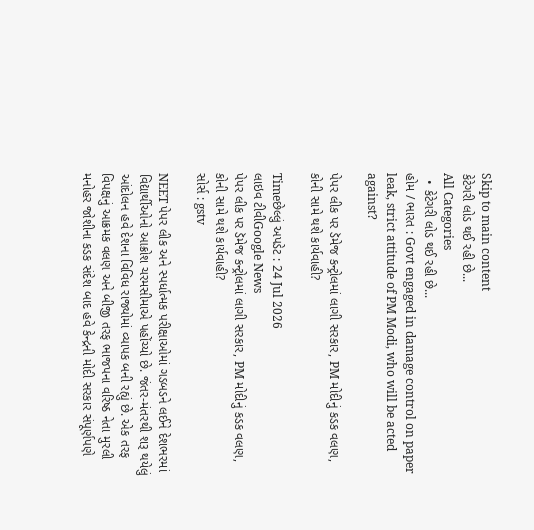Skip to main content
કેટેગરી લોડ થઈ રહી છે...
All Categories
  • કેટેગરી લોડ થઈ રહી છે...
હોમ / ભારત : Govt engaged in damage control on paper leak, strict attitude of PM Modi, who will be acted against?

પેપર લીક પર ડૅમેજ કન્ટ્રોલમાં લાગી સરકાર, PM મોદીનું કડક વલણ, કોની સામે થશે કાર્યવાહી?

Timeછેલ્લું અપડેટ : 24 Jul 2026
લાઇવ ટીવીGoogle News
પેપર લીક પર ડૅમેજ કન્ટ્રોલમાં લાગી સરકાર, PM મોદીનું કડક વલણ, કોની સામે થશે કાર્યવાહી?
સોર્સ : gstv

NEET પેપર લીક અને સ્પર્ધાત્મક પરીક્ષાઓમાં ગડબડને લઈને દેશભરમાં વિદ્યાર્થીઓનો આક્રોશ ચરમસીમાએ પહોંચ્યો છે. જંતર-મંતરથી શરૂ થયેલું આંદોલન હવે દેશના વિવિધ રાજ્યોમાં વ્યાપક બની રહ્યું છે. એક તરફ વિપક્ષનું આક્રમક વલણ અને બીજી તરફ ભાજપના વરિષ્ઠ નેતા મુરલી મનોહર જોશીના કડક સંદેશ બાદ હવે કેન્દ્રની મોદી સરકાર સંપૂર્ણપણે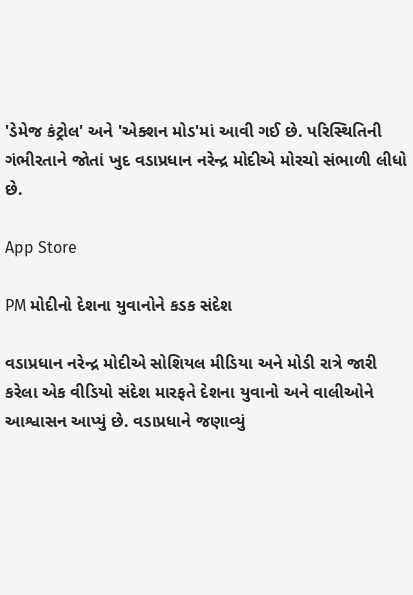'ડેમેજ કંટ્રોલ' અને 'એક્શન મોડ'માં આવી ગઈ છે. પરિસ્થિતિની ગંભીરતાને જોતાં ખુદ વડાપ્રધાન નરેન્દ્ર મોદીએ મોરચો સંભાળી લીધો છે.

App Store

PM મોદીનો દેશના યુવાનોને કડક સંદેશ

વડાપ્રધાન નરેન્દ્ર મોદીએ સોશિયલ મીડિયા અને મોડી રાત્રે જારી કરેલા એક વીડિયો સંદેશ મારફતે દેશના યુવાનો અને વાલીઓને આશ્વાસન આપ્યું છે. વડાપ્રધાને જણાવ્યું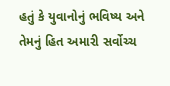હતું કે યુવાનોનું ભવિષ્ય અને તેમનું હિત અમારી સર્વોચ્ચ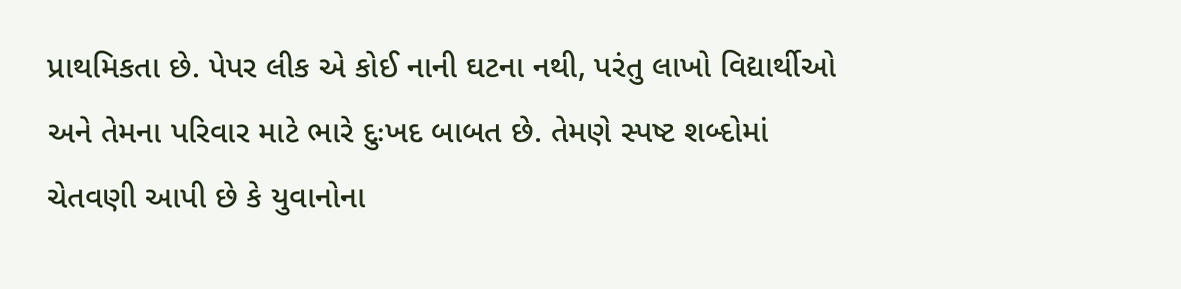પ્રાથમિકતા છે. પેપર લીક એ કોઈ નાની ઘટના નથી, પરંતુ લાખો વિદ્યાર્થીઓ અને તેમના પરિવાર માટે ભારે દુઃખદ બાબત છે. તેમણે સ્પષ્ટ શબ્દોમાં ચેતવણી આપી છે કે યુવાનોના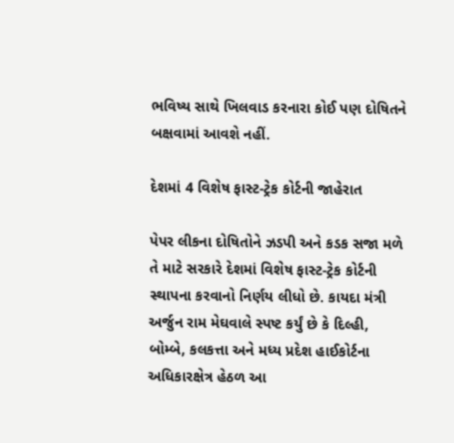ભવિષ્ય સાથે ખિલવાડ કરનારા કોઈ પણ દોષિતને બક્ષવામાં આવશે નહીં.

દેશમાં 4 વિશેષ ફાસ્ટ-ટ્રેક કોર્ટની જાહેરાત

પેપર લીકના દોષિતોને ઝડપી અને કડક સજા મળે તે માટે સરકારે દેશમાં વિશેષ ફાસ્ટ-ટ્રેક કોર્ટની સ્થાપના કરવાનો નિર્ણય લીધો છે. કાયદા મંત્રી અર્જુન રામ મેઘવાલે સ્પષ્ટ કર્યું છે કે દિલ્હી, બોમ્બે, કલકત્તા અને મધ્ય પ્રદેશ હાઈકોર્ટના અધિકારક્ષેત્ર હેઠળ આ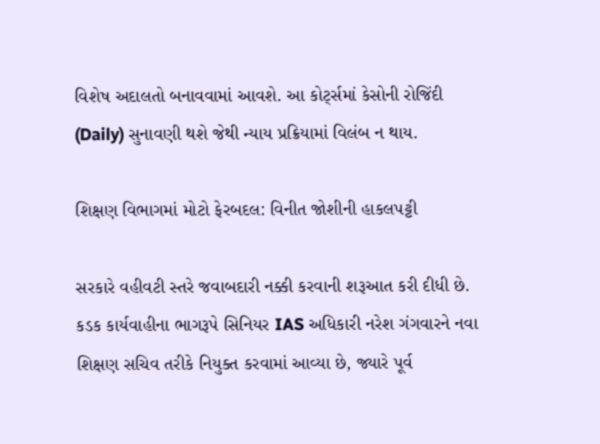વિશેષ અદાલતો બનાવવામાં આવશે. આ કોર્ટ્સમાં કેસોની રોજિંદી (Daily) સુનાવણી થશે જેથી ન્યાય પ્રક્રિયામાં વિલંબ ન થાય.

શિક્ષણ વિભાગમાં મોટો ફેરબદલ: વિનીત જોશીની હાકલપટ્ટી

સરકારે વહીવટી સ્તરે જવાબદારી નક્કી કરવાની શરૂઆત કરી દીધી છે. કડક કાર્યવાહીના ભાગરૂપે સિનિયર IAS અધિકારી નરેશ ગંગવારને નવા શિક્ષણ સચિવ તરીકે નિયુક્ત કરવામાં આવ્યા છે, જ્યારે પૂર્વ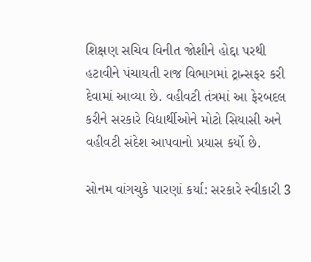શિક્ષણ સચિવ વિનીત જોશીને હોદ્દા પરથી હટાવીને પંચાયતી રાજ વિભાગમાં ટ્રાન્સફર કરી દેવામાં આવ્યા છે. વહીવટી તંત્રમાં આ ફેરબદલ કરીને સરકારે વિદ્યાર્થીઓને મોટો સિયાસી અને વહીવટી સંદેશ આપવાનો પ્રયાસ કર્યો છે.

સોનમ વાંગચુકે પારણાં કર્યા: સરકારે સ્વીકારી 3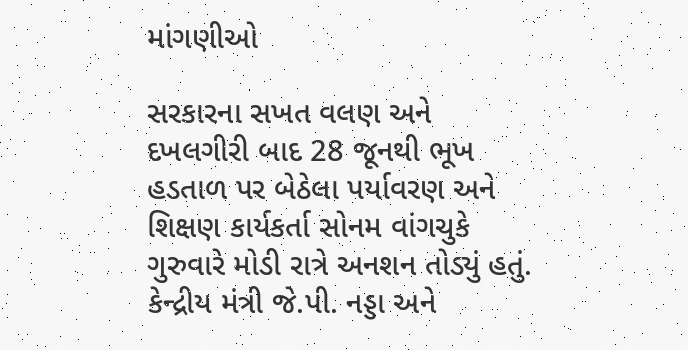માંગણીઓ

સરકારના સખત વલણ અને દખલગીરી બાદ 28 જૂનથી ભૂખ હડતાળ પર બેઠેલા પર્યાવરણ અને શિક્ષણ કાર્યકર્તા સોનમ વાંગચુકે ગુરુવારે મોડી રાત્રે અનશન તોડ્યું હતું. કેન્દ્રીય મંત્રી જે.પી. નડ્ડા અને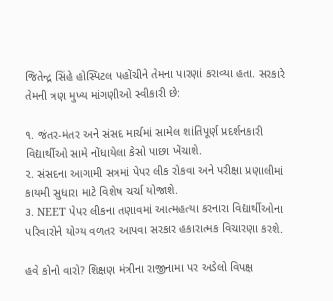જિતેન્દ્ર સિંહે હોસ્પિટલ પહોંચીને તેમના પારણાં કરાવ્યા હતા. સરકારે તેમની ત્રણ મુખ્ય માંગણીઓ સ્વીકારી છે:

૧. જંતર-મંતર અને સંસદ માર્ચમાં સામેલ શાંતિપૂર્ણ પ્રદર્શનકારી વિદ્યાર્થીઓ સામે નોંધાયેલા કેસો પાછા ખેંચાશે.
૨. સંસદના આગામી સત્રમાં પેપર લીક રોકવા અને પરીક્ષા પ્રણાલીમાં કાયમી સુધારા માટે વિશેષ ચર્ચા યોજાશે.
૩. NEET પેપર લીકના તણાવમાં આત્મહત્યા કરનારા વિદ્યાર્થીઓના પરિવારોને યોગ્ય વળતર આપવા સરકાર હકારાત્મક વિચારણા કરશે.

હવે કોનો વારો? શિક્ષણ મંત્રીના રાજીનામા પર અડેલો વિપક્ષ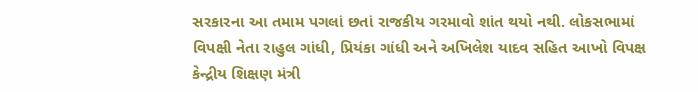સરકારના આ તમામ પગલાં છતાં રાજકીય ગરમાવો શાંત થયો નથી. લોકસભામાં વિપક્ષી નેતા રાહુલ ગાંધી, પ્રિયંકા ગાંધી અને અખિલેશ યાદવ સહિત આખો વિપક્ષ કેન્દ્રીય શિક્ષણ મંત્રી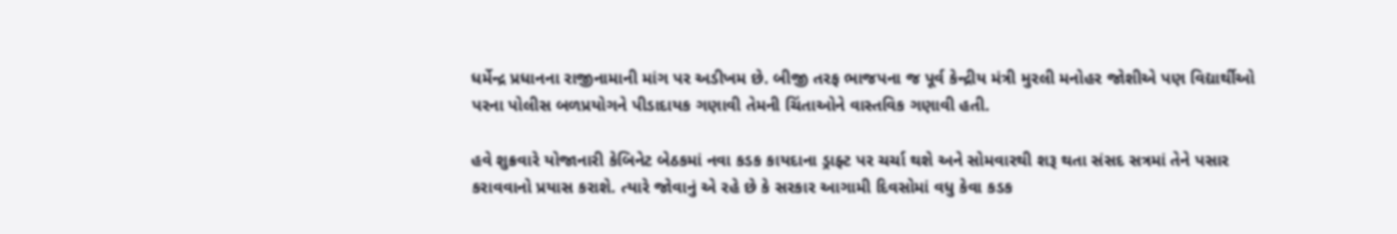ધર્મેન્દ્ર પ્રધાનના રાજીનામાની માંગ પર અડીખમ છે. બીજી તરફ ભાજપના જ પૂર્વ કેન્દ્રીય મંત્રી મુરલી મનોહર જોશીએ પણ વિદ્યાર્થીઓ પરના પોલીસ બળપ્રયોગને પીડાદાયક ગણાવી તેમની ચિંતાઓને વાસ્તવિક ગણાવી હતી.

હવે શુક્રવારે યોજાનારી કેબિનેટ બેઠકમાં નવા કડક કાયદાના ડ્રાફ્ટ પર ચર્ચા થશે અને સોમવારથી શરૂ થતા સંસદ સત્રમાં તેને પસાર કરાવવાનો પ્રયાસ કરાશે. ત્યારે જોવાનું એ રહે છે કે સરકાર આગામી દિવસોમાં વધુ કેવા કડક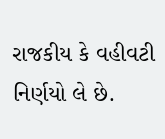રાજકીય કે વહીવટી નિર્ણયો લે છે.